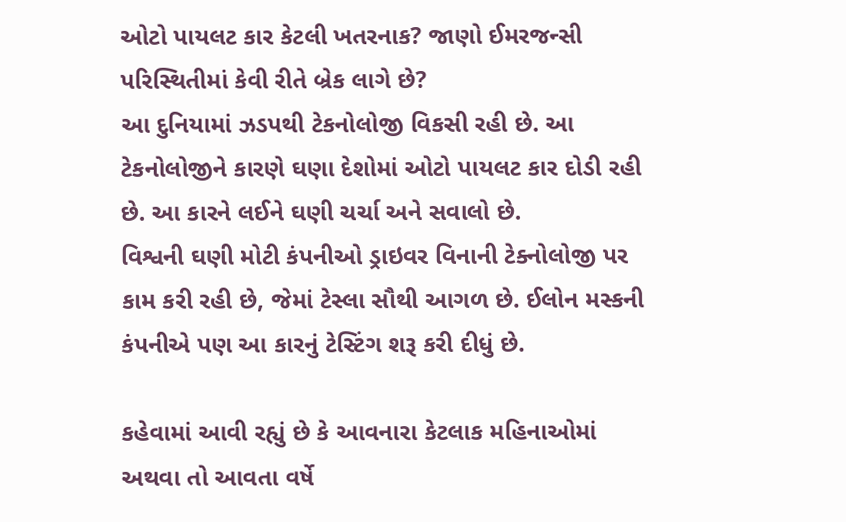ઓટો પાયલટ કાર કેટલી ખતરનાક? જાણો ઈમરજન્સી પરિસ્થિતીમાં કેવી રીતે બ્રેક લાગે છે?
આ દુનિયામાં ઝડપથી ટેકનોલોજી વિકસી રહી છે. આ ટેકનોલોજીને કારણે ઘણા દેશોમાં ઓટો પાયલટ કાર દોડી રહી છે. આ કારને લઈને ઘણી ચર્ચા અને સવાલો છે.
વિશ્વની ઘણી મોટી કંપનીઓ ડ્રાઇવર વિનાની ટેક્નોલોજી પર કામ કરી રહી છે, જેમાં ટેસ્લા સૌથી આગળ છે. ઈલોન મસ્કની કંપનીએ પણ આ કારનું ટેસ્ટિંગ શરૂ કરી દીધું છે.

કહેવામાં આવી રહ્યું છે કે આવનારા કેટલાક મહિનાઓમાં અથવા તો આવતા વર્ષે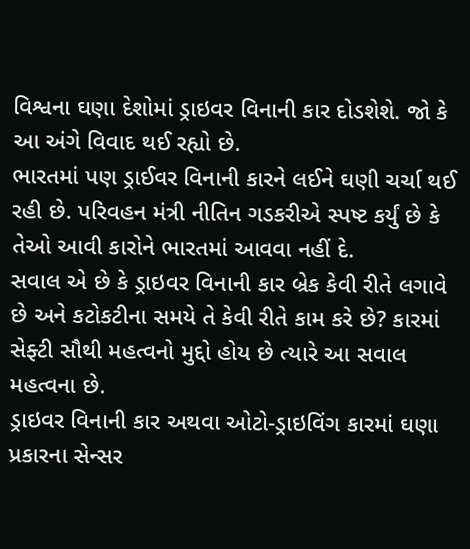વિશ્વના ઘણા દેશોમાં ડ્રાઇવર વિનાની કાર દોડશેશે. જો કે આ અંગે વિવાદ થઈ રહ્યો છે.
ભારતમાં પણ ડ્રાઈવર વિનાની કારને લઈને ઘણી ચર્ચા થઈ રહી છે. પરિવહન મંત્રી નીતિન ગડકરીએ સ્પષ્ટ કર્યું છે કે તેઓ આવી કારોને ભારતમાં આવવા નહીં દે.
સવાલ એ છે કે ડ્રાઇવર વિનાની કાર બ્રેક કેવી રીતે લગાવે છે અને કટોકટીના સમયે તે કેવી રીતે કામ કરે છે? કારમાં સેફ્ટી સૌથી મહત્વનો મુદ્દો હોય છે ત્યારે આ સવાલ મહત્વના છે.
ડ્રાઇવર વિનાની કાર અથવા ઓટો-ડ્રાઇવિંગ કારમાં ઘણા પ્રકારના સેન્સર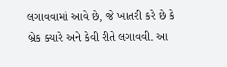લગાવવામાં આવે છે, જે ખાતરી કરે છે કે બ્રેક ક્યારે અને કેવી રીતે લગાવવી. આ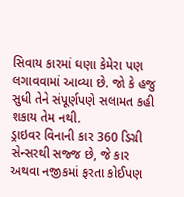સિવાય કારમાં ઘણા કેમેરા પણ લગાવવામાં આવ્યા છે. જો કે હજુ સુધી તેને સંપૂર્ણપણે સલામત કહી શકાય તેમ નથી.
ડ્રાઇવર વિનાની કાર 360 ડિગ્રી સેન્સરથી સજ્જ છે, જે કાર અથવા નજીકમાં ફરતા કોઈપણ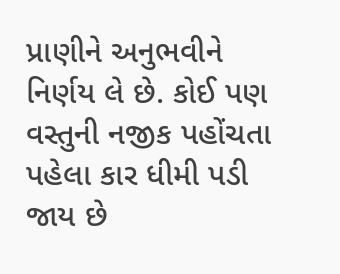પ્રાણીને અનુભવીને નિર્ણય લે છે. કોઈ પણ વસ્તુની નજીક પહોંચતા પહેલા કાર ધીમી પડી જાય છે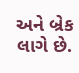અને બ્રેક લાગે છે.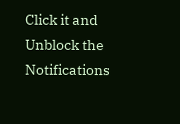Click it and Unblock the Notifications